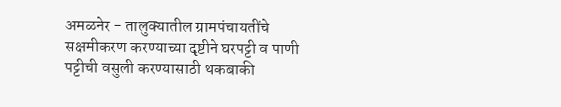अमळनेर - तालुक्यातील ग्रामपंचायतींचे सक्षमीकरण करण्याच्या दृष्टीने घरपट्टी व पाणी पट्टीची वसुली करण्यासाठी थकबाकी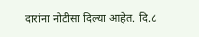दारांना नोटीसा दिल्या आहेत. दि.८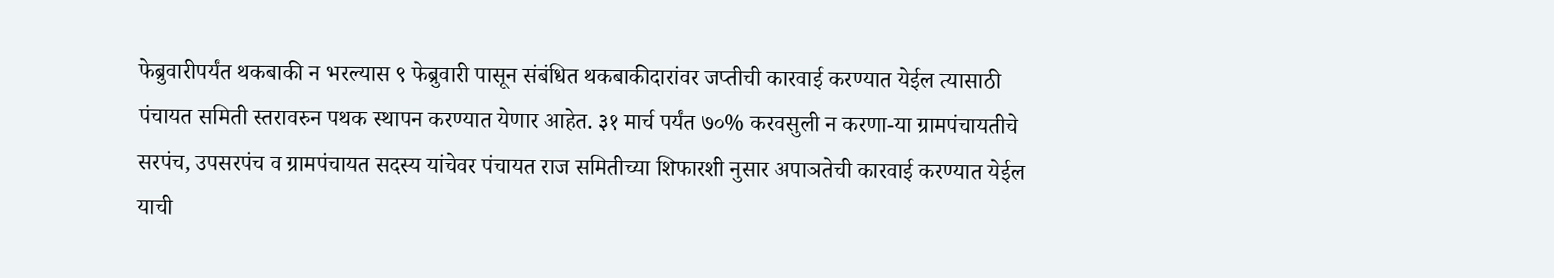फेब्रुवारीपर्यंत थकबाकी न भरल्यास ९ फेब्रुवारी पासून संबंधित थकबाकीदारांवर जप्तीची कारवाई करण्यात येईल त्यासाठी पंचायत समिती स्तरावरुन पथक स्थापन करण्यात येणार आहेत. ३१ मार्च पर्यंत ७०% करवसुली न करणा-या ग्रामपंचायतीचे सरपंच, उपसरपंच व ग्रामपंचायत सदस्य यांचेवर पंचायत राज समितीच्या शिफारशी नुसार अपाञतेची कारवाई करण्यात येईल याची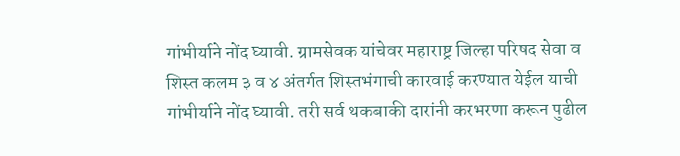गांभीर्याने नोंद घ्यावी. ग्रामसेवक यांचेवर महाराष्ट्र जिल्हा परिषद सेवा व शिस्त कलम ३ व ४ अंतर्गत शिस्तभंगाची कारवाई करण्यात येईल याची गांभीर्याने नोंद घ्यावी. तरी सर्व थकबाकी दारांनी करभरणा करून पुढील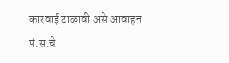कारवाई टाळावी असे आवाहन पं.स.चे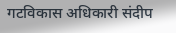गटविकास अधिकारी संदीप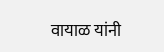वायाळ यांनी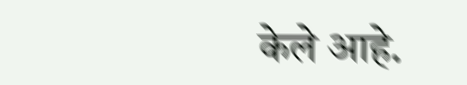केले आहे.